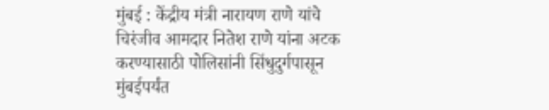मुंबई : केंद्रीय मंत्री नारायण राणे यांचे चिरंजीव आमदार नितेश राणे यांना अटक करण्यासाठी पोलिसांनी सिंधुदुर्गपासून मुंबईपर्यंत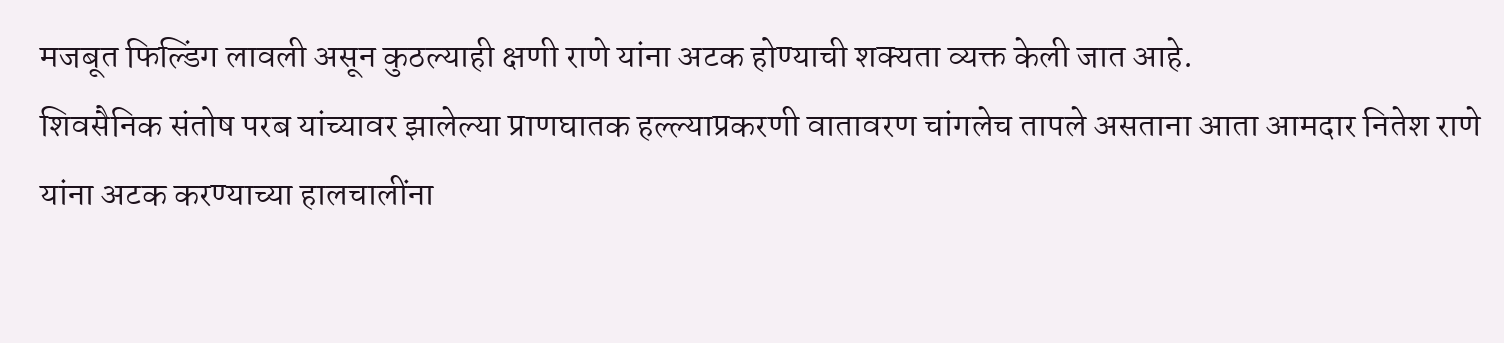मजबूत फिल्डिंग लावली असून कुठल्याही क्षणी राणे यांना अटक होण्याची शक्यता व्यक्त केली जात आहे.
शिवसैनिक संतोष परब यांच्यावर झालेल्या प्राणघातक हल्ल्याप्रकरणी वातावरण चांगलेच तापले असताना आता आमदार नितेश राणे यांना अटक करण्याच्या हालचालींना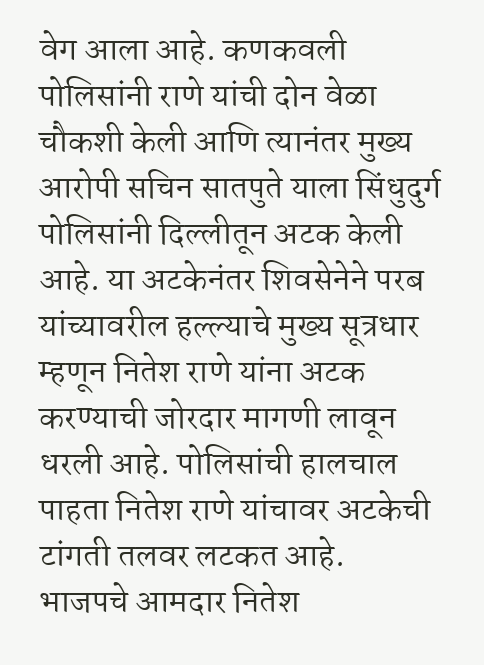वेग आला आहे. कणकवली पोलिसांनी राणे यांची दोन वेळा चौकशी केली आणि त्यानंतर मुख्य आरोपी सचिन सातपुते याला सिंधुदुर्ग पोलिसांनी दिल्लीतून अटक केली आहे. या अटकेनंतर शिवसेनेने परब यांच्यावरील हल्ल्याचे मुख्य सूत्रधार म्हणून नितेश राणे यांना अटक करण्याची जोरदार मागणी लावून धरली आहे. पोलिसांची हालचाल पाहता नितेश राणे यांचावर अटकेची टांगती तलवर लटकत आहे.
भाजपचे आमदार नितेश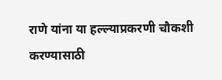राणे यांना या हल्ल्याप्रकरणी चौकशी करण्यासाठी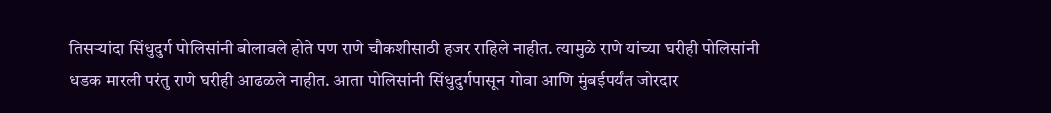तिसऱ्यांदा सिंधुदुर्ग पोलिसांनी बोलावले होते पण राणे चौकशीसाठी हजर राहिले नाहीत. त्यामुळे राणे यांच्या घरीही पोलिसांनी धडक मारली परंतु राणे घरीही आढळले नाहीत. आता पोलिसांनी सिंधुदुर्गपासून गोवा आणि मुंबईपर्यंत जोरदार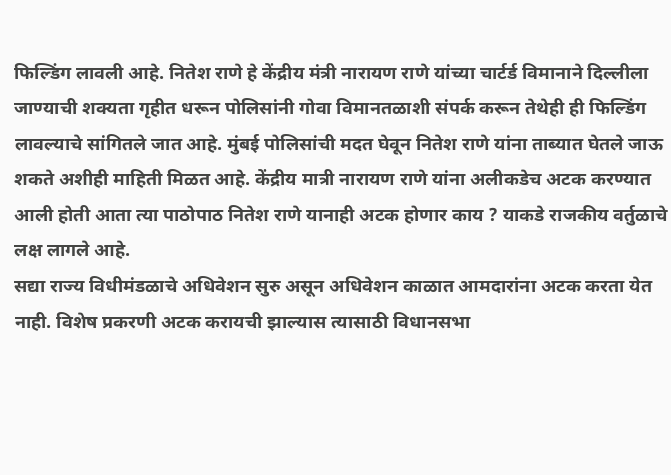फिल्डिंग लावली आहे. नितेश राणे हे केंद्रीय मंत्री नारायण राणे यांच्या चार्टर्ड विमानाने दिल्लीला जाण्याची शक्यता गृहीत धरून पोलिसांनी गोवा विमानतळाशी संपर्क करून तेथेही ही फिल्डिंग लावल्याचे सांगितले जात आहे. मुंबई पोलिसांची मदत घेवून नितेश राणे यांना ताब्यात घेतले जाऊ शकते अशीही माहिती मिळत आहे. केंद्रीय मात्री नारायण राणे यांना अलीकडेच अटक करण्यात आली होती आता त्या पाठोपाठ नितेश राणे यानाही अटक होणार काय ? याकडे राजकीय वर्तुळाचे लक्ष लागले आहे.
सद्या राज्य विधीमंडळाचे अधिवेशन सुरु असून अधिवेशन काळात आमदारांना अटक करता येत नाही. विशेष प्रकरणी अटक करायची झाल्यास त्यासाठी विधानसभा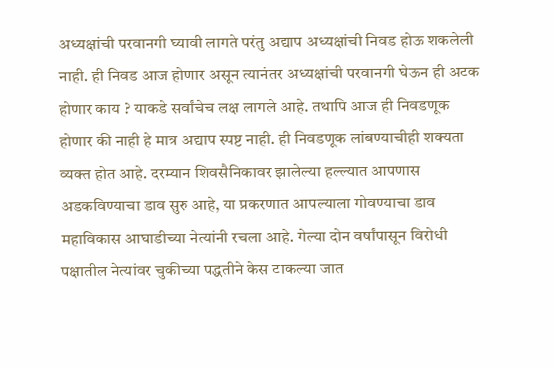अध्यक्षांची परवानगी घ्यावी लागते परंतु अद्याप अध्यक्षांची निवड होऊ शकलेली नाही. ही निवड आज होणार असून त्यानंतर अध्यक्षांची परवानगी घेऊन ही अटक होणार काय ? याकडे सर्वांचेच लक्ष लागले आहे. तथापि आज ही निवडणूक होणार की नाही हे मात्र अद्याप स्पष्ट नाही. ही निवडणूक लांबण्याचीही शक्यता व्यक्त होत आहे. दरम्यान शिवसैनिकावर झालेल्या हल्ल्यात आपणास अडकविण्याचा डाव सुरु आहे, या प्रकरणात आपल्याला गोवण्याचा डाव महाविकास आघाडीच्या नेत्यांनी रचला आहे. गेल्या दोन वर्षांपासून विरोधी पक्षातील नेत्यांवर चुकीच्या पद्धतीने केस टाकल्या जात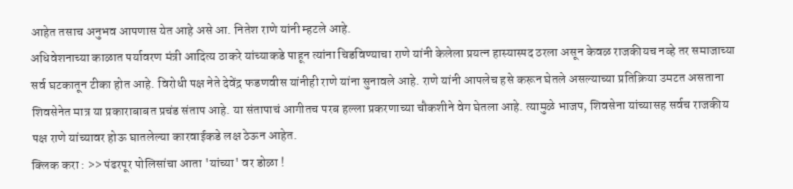आहेत तसाच अनुभव आपणास येत आहे असे आ. नितेश राणे यांनी म्हटले आहे.
अधिवेशनाच्या काळात पर्यावरण मंत्री आदित्य ठाकरे यांच्याकडे पाहून त्यांना चिडविण्याचा राणे यांनी केलेला प्रयत्न हास्यास्पद ठरला असून केवळ राजकीयच नव्हे तर समाजाच्या सर्व घटकातून टीका होत आहे. विरोधी पक्ष नेते देवेंद्र फडणवीस यांनीही राणे यांना सुनावले आहे. राणे यांनी आपलेच हसे करून घेतले असल्याच्या प्रतिक्रिया उमटत असताना शिवसेनेत मात्र या प्रकाराबाबत प्रचंड संताप आहे. या संतापाचं आगीतच परब हल्ला प्रकरणाच्या चौकशीने वेग घेतला आहे. त्यामुळे भाजप, शिवसेना यांच्यासह सर्वच राजकीय पक्ष राणे यांच्यावर होऊ घातलेल्या कारवाईकडे लक्ष ठेऊन आहेत.
क्लिक करा : >> पंढरपूर पोलिसांचा आता 'यांच्या' वर डोळा !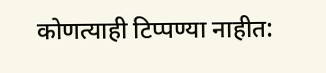कोणत्याही टिप्पण्या नाहीत: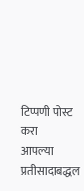टिप्पणी पोस्ट करा
आपल्या प्रतीसादाबद्धल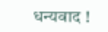धन्यवाद !